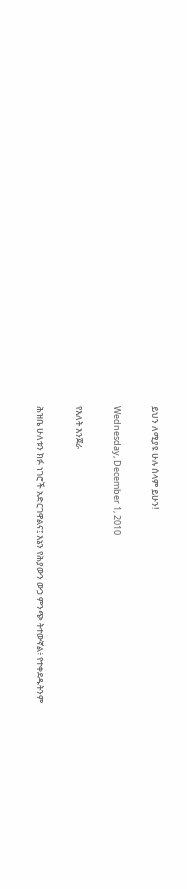ይህን ለሚያዩ ሁሉ ሰላም ይሁን!

Wednesday, December 1, 2010

የእለት እንጀራ

ሕዝቤ ሁለቱን ክፉ ነገሮች አድርገዋልና፤ እኔን የሕያውን ውኃ ምንጭ ትተውኛል፥ የተቀደዱትንም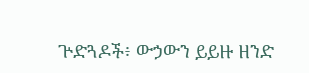ጕድጓዶች፥ ውኃውን ይይዙ ዘንድ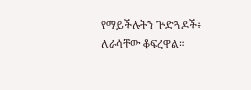የማይችሉትን ጕድጓዶች፥ ለራሳቸው ቆፍረዋል።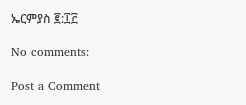ኤርምያስ ፪:፲፫

No comments:

Post a Comment